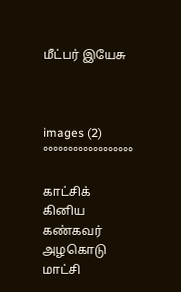மீட்பர் இயேசு



images (2)
°°°°°°°°°°°°°°°°°°

காட்சிக் கினிய கண்கவர் அழகொடு
மாட்சி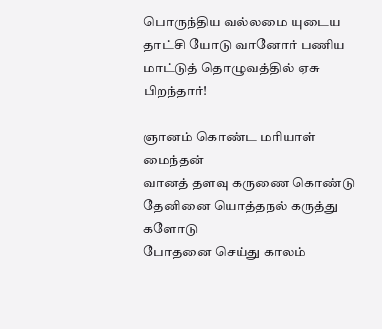பொருந்திய வல்லமை யுடைய
தாட்சி யோடு வானோர் பணிய
மாட்டுத் தொழுவத்தில் ஏசு பிறந்தார்!

ஞானம் கொண்ட மரியாள் மைந்தன்
வானத் தளவு கருணை கொண்டு
தேனினை யொத்தநல் கருத்து களோடு
போதனை செய்து காலம்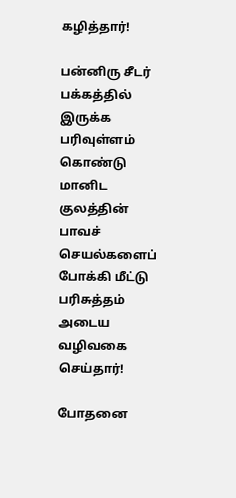கழித்தார்!

பன்னிரு சீடர் பக்கத்தில் இருக்க
பரிவுள்ளம் கொண்டு மானிட குலத்தின்
பாவச் செயல்களைப் போக்கி மீட்டு
பரிசுத்தம் அடைய வழிவகை செய்தார்!

போதனை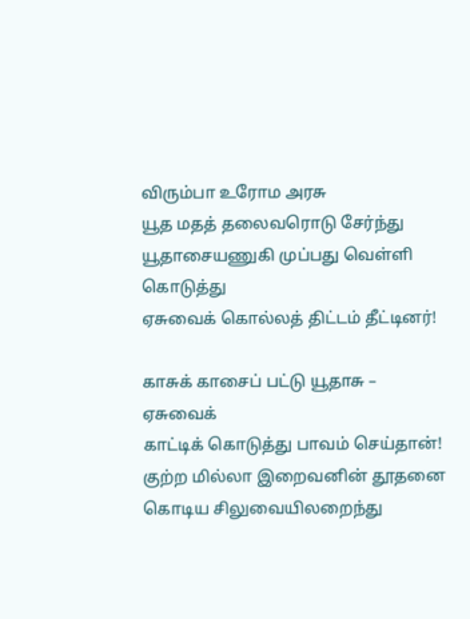விரும்பா உரோம அரசு
யூத மதத் தலைவரொடு சேர்ந்து
யூதாசையணுகி முப்பது வெள்ளி கொடுத்து
ஏசுவைக் கொல்லத் திட்டம் தீட்டினர்!

காசுக் காசைப் பட்டு யூதாசு – ஏசுவைக்
காட்டிக் கொடுத்து பாவம் செய்தான்!
குற்ற மில்லா இறைவனின் தூதனை
கொடிய சிலுவையிலறைந்து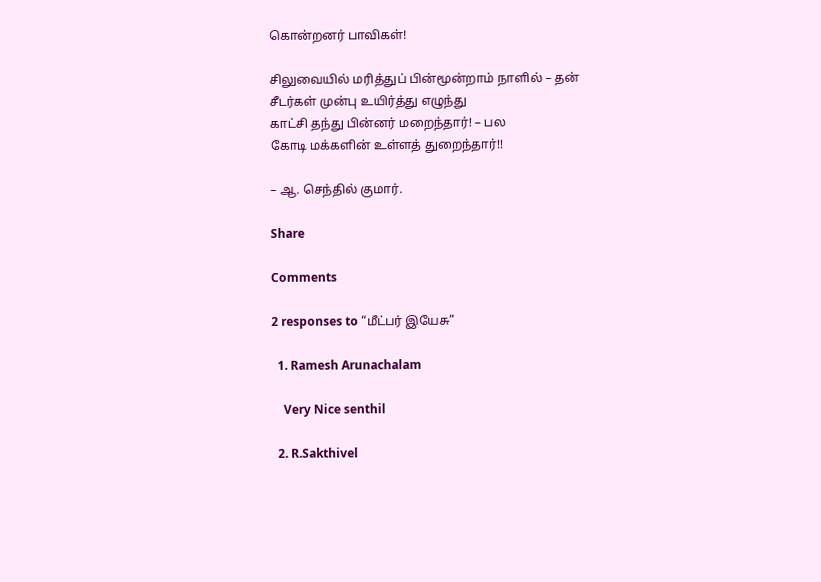கொன்றனர் பாவிகள்!

சிலுவையில் மரித்துப் பின்மூன்றாம் நாளில் – தன்
சீடர்கள் முன்பு உயிர்த்து எழுந்து
காட்சி தந்து பின்னர் மறைந்தார்! – பல
கோடி மக்களின் உள்ளத் துறைந்தார்!!

– ஆ. செந்தில் குமார்.

Share

Comments

2 responses to “மீட்பர் இயேசு”

  1. Ramesh Arunachalam

    Very Nice senthil

  2. R.Sakthivel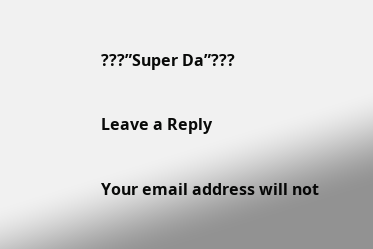???”Super Da”???

Leave a Reply

Your email address will not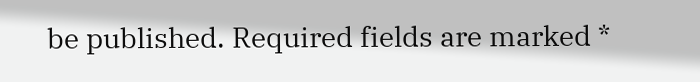be published. Required fields are marked *